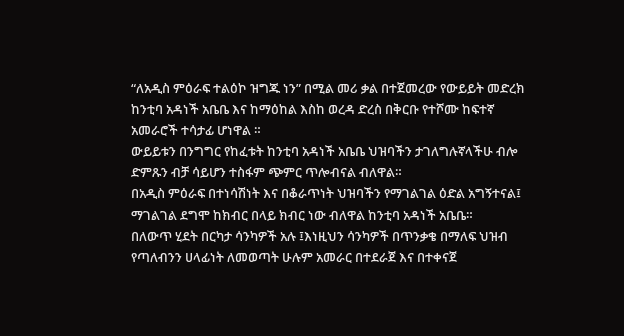“ለአዲስ ምዕራፍ ተልዕኮ ዝግጁ ነን” በሚል መሪ ቃል በተጀመረው የውይይት መድረክ ከንቲባ አዳነች አቤቤ እና ከማዕከል እስከ ወረዳ ድረስ በቅርቡ የተሾሙ ከፍተኛ አመራሮች ተሳታፊ ሆነዋል ።
ውይይቱን በንግግር የከፈቱት ከንቲባ አዳነች አቤቤ ህዝባችን ታገለግሉኛላችሁ ብሎ ድምጹን ብቻ ሳይሆን ተስፋም ጭምር ጥሎብናል ብለዋል።
በአዲስ ምዕራፍ በተነሳሽነት እና በቆራጥነት ህዝባችን የማገልገል ዕድል አግኝተናል፤ ማገልገል ደግሞ ከክብር በላይ ክብር ነው ብለዋል ከንቲባ አዳነች አቤቤ።
በለውጥ ሂደት በርካታ ሳንካዎች አሉ ፤እነዚህን ሳንካዎች በጥንቃቄ በማለፍ ህዝብ የጣለብንን ሀላፊነት ለመወጣት ሁሉም አመራር በተደራጀ እና በተቀናጀ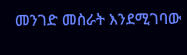መንገድ መስራት እንደሚገባው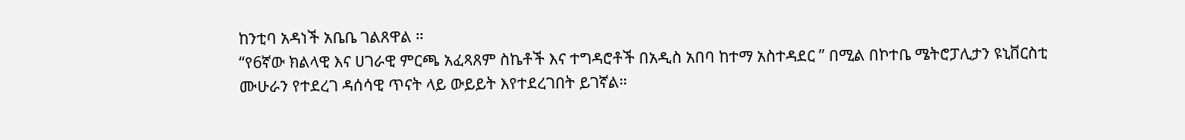ከንቲባ አዳነች አቤቤ ገልጸዋል ።
“የ6ኛው ክልላዊ እና ሀገራዊ ምርጫ አፈጻጸም ስኬቶች እና ተግዳሮቶች በአዲስ አበባ ከተማ አስተዳደር ” በሚል በኮተቤ ሜትሮፓሊታን ዩኒቨርስቲ ሙሁራን የተደረገ ዳሰሳዊ ጥናት ላይ ውይይት እየተደረገበት ይገኛል።